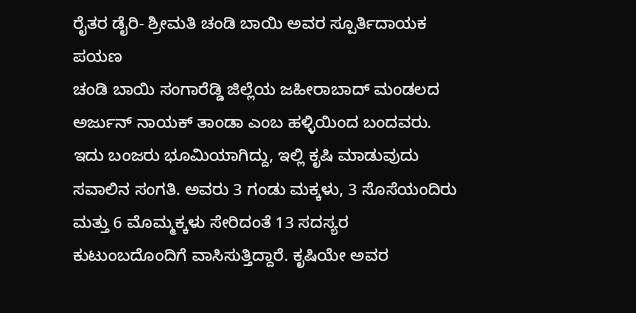ರೈತರ ಡೈರಿ- ಶ್ರೀಮತಿ ಚಂಡಿ ಬಾಯಿ ಅವರ ಸ್ಪೂರ್ತಿದಾಯಕ ಪಯಣ
ಚಂಡಿ ಬಾಯಿ ಸಂಗಾರೆಡ್ಡಿ ಜಿಲ್ಲೆಯ ಜಹೀರಾಬಾದ್ ಮಂಡಲದ ಅರ್ಜುನ್ ನಾಯಕ್ ತಾಂಡಾ ಎಂಬ ಹಳ್ಳಿಯಿಂದ ಬಂದವರು. ಇದು ಬಂಜರು ಭೂಮಿಯಾಗಿದ್ದು, ಇಲ್ಲಿ ಕೃಷಿ ಮಾಡುವುದು ಸವಾಲಿನ ಸಂಗತಿ. ಅವರು 3 ಗಂಡು ಮಕ್ಕಳು, 3 ಸೊಸೆಯಂದಿರು ಮತ್ತು 6 ಮೊಮ್ಮಕ್ಕಳು ಸೇರಿದಂತೆ 13 ಸದಸ್ಯರ ಕುಟುಂಬದೊಂದಿಗೆ ವಾಸಿಸುತ್ತಿದ್ದಾರೆ. ಕೃಷಿಯೇ ಅವರ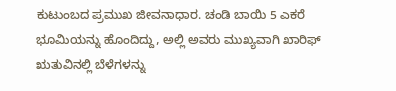ಕುಟುಂಬದ ಪ್ರಮುಖ ಜೀವನಾಧಾರ. ಚಂಡಿ ಬಾಯಿ 5 ಎಕರೆ ಭೂಮಿಯನ್ನು ಹೊಂದಿದ್ದು, ಅಲ್ಲಿ ಅವರು ಮುಖ್ಯವಾಗಿ ಖಾರಿಫ್ ಋತುವಿನಲ್ಲಿ ಬೆಳೆಗಳನ್ನು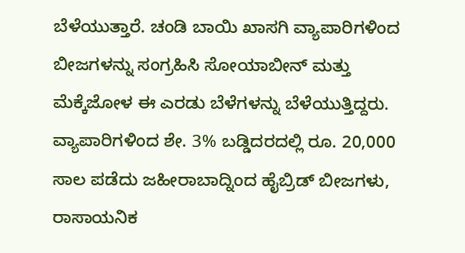ಬೆಳೆಯುತ್ತಾರೆ. ಚಂಡಿ ಬಾಯಿ ಖಾಸಗಿ ವ್ಯಾಪಾರಿಗಳಿಂದ ಬೀಜಗಳನ್ನು ಸಂಗ್ರಹಿಸಿ ಸೋಯಾಬೀನ್ ಮತ್ತು ಮೆಕ್ಕೆಜೋಳ ಈ ಎರಡು ಬೆಳೆಗಳನ್ನು ಬೆಳೆಯುತ್ತಿದ್ದರು. ವ್ಯಾಪಾರಿಗಳಿಂದ ಶೇ. 3% ಬಡ್ಡಿದರದಲ್ಲಿ ರೂ. 20,000 ಸಾಲ ಪಡೆದು ಜಹೀರಾಬಾದ್ನಿಂದ ಹೈಬ್ರಿಡ್ ಬೀಜಗಳು, ರಾಸಾಯನಿಕ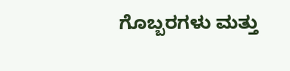ಗೊಬ್ಬರಗಳು ಮತ್ತು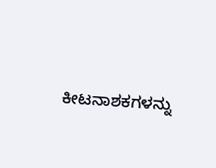ಕೀಟನಾಶಕಗಳನ್ನು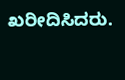ಖರೀದಿಸಿದರು.